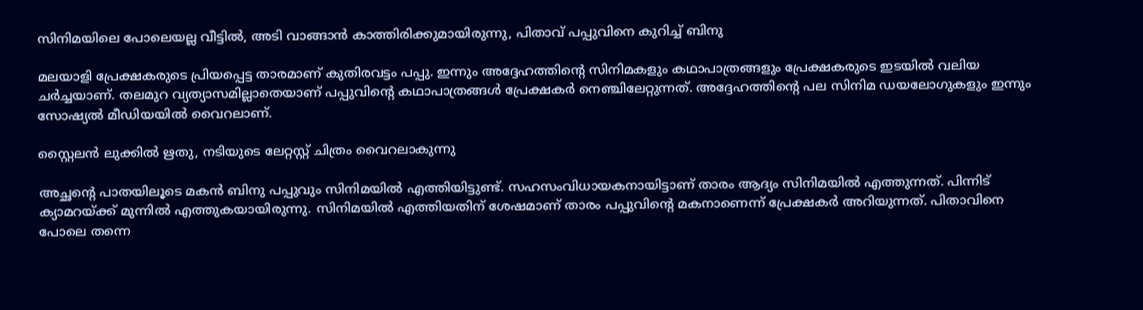സിനിമയിലെ പോലെയല്ല വീട്ടിൽ, അടി വാങ്ങാൻ കാത്തിരിക്കുമായിരുന്നു, പിതാവ് പപ്പുവിനെ കുറിച്ച് ബിനു

മലയാളി പ്രേക്ഷകരുടെ പ്രിയപ്പെട്ട താരമാണ് കുതിരവട്ടം പപ്പു. ഇന്നും അദ്ദേഹത്തിന്റെ സിനിമകളും കഥാപാത്രങ്ങളും പ്രേക്ഷകരുടെ ഇടയിൽ വലിയ ചർച്ചയാണ്. തലമുറ വ്യത്യാസമില്ലാതെയാണ് പപ്പുവിന്റെ കഥാപാത്രങ്ങൾ പ്രേക്ഷകർ നെഞ്ചിലേറ്റുന്നത്. അദ്ദേഹത്തിന്റെ പല സിനിമ ഡയലോഗുകളും ഇന്നും സോഷ്യൽ മീഡിയയിൽ വൈറലാണ്.

സ്റ്റൈലൻ ലുക്കിൽ ഋതു, നടിയുടെ ലേറ്റസ്റ്റ് ചിത്രം വൈറലാകുന്നു

അച്ഛന്റെ പാതയിലൂടെ മകൻ ബിനു പപ്പുവും സിനിമയിൽ എത്തിയിട്ടുണ്ട്. സഹസംവിധായകനായിട്ടാണ് താരം ആദ്യം സിനിമയിൽ എത്തുന്നത്. പിന്നിട് ക്യാമറയ്ക്ക് മുന്നിൽ എത്തുകയായിരുന്നു. സിനിമയിൽ എത്തിയതിന് ശേഷമാണ് താരം പപ്പുവിന്റെ മകനാണെന്ന് പ്രേക്ഷകർ അറിയുന്നത്. പിതാവിനെ പോലെ തന്നെ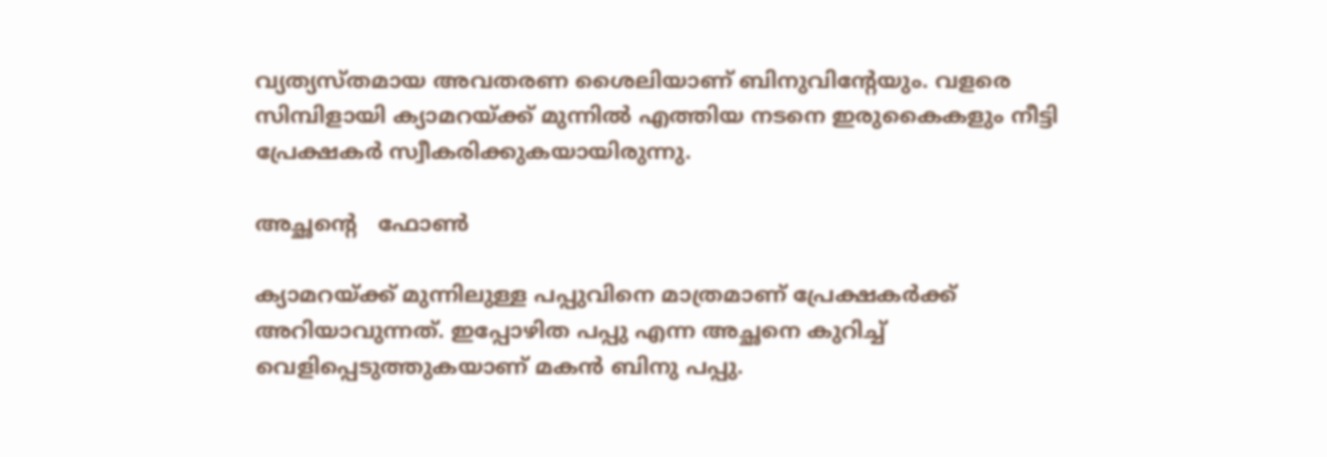വ്യത്യസ്തമായ അവതരണ ശൈലിയാണ് ബിനുവിന്റേയും. വളരെ സിമ്പിളായി ക്യാമറയ്ക്ക് മുന്നിൽ എത്തിയ നടനെ ഇരുകൈകളും നീട്ടി പ്രേക്ഷകർ സ്വീകരിക്കുകയായിരുന്നു.

അച്ഛന്റെ   ഫോൺ

ക്യാമറയ്ക്ക് മുന്നിലുള്ള പപ്പുവിനെ മാത്രമാണ് പ്രേക്ഷകർക്ക് അറിയാവുന്നത്. ഇപ്പോഴിത പപ്പു എന്ന അച്ഛനെ കുറിച്ച് വെളിപ്പെടുത്തുകയാണ് മകൻ ബിനു പപ്പു.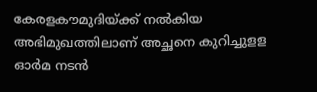കേരളകൗമുദിയ്ക്ക് നൽകിയ അഭിമുഖത്തിലാണ് അച്ഛനെ കുറിച്ചുളള ഓർമ നടൻ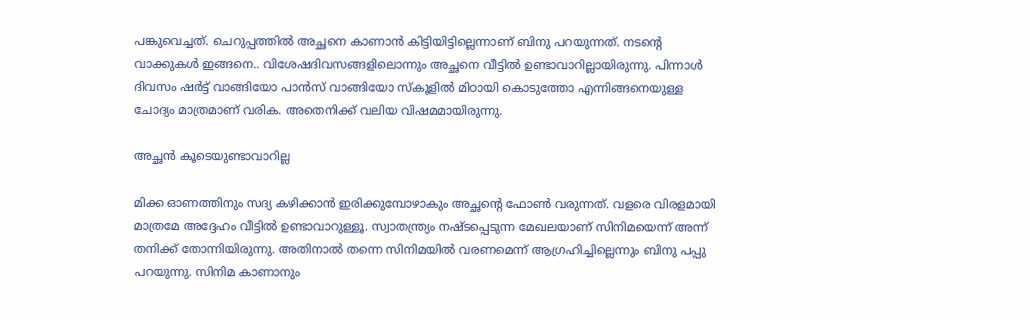പങ്കുവെച്ചത്. ചെറുപ്പത്തിൽ അച്ഛനെ കാണാൻ കിട്ടിയിട്ടില്ലെന്നാണ് ബിനു പറയുന്നത്. നടന്റെ വാക്കുകൾ ഇങ്ങനെ.. വിശേഷദിവസങ്ങളിലൊന്നും അച്ഛനെ വീട്ടിൽ ഉണ്ടാവാറില്ലായിരുന്നു. പിന്നാൾ ദിവസം ഷർട്ട് വാങ്ങിയോ പാൻസ് വാങ്ങിയോ സ്കൂളിൽ മിഠായി കൊടുത്തോ എന്നിങ്ങനെയുള്ള ചോദ്യം മാത്രമാണ് വരിക. അതെനിക്ക് വലിയ വിഷമമായിരുന്നു.

അച്ഛൻ കൂടെയുണ്ടാവാറില്ല

മിക്ക ഓണത്തിനും സദ്യ കഴിക്കാൻ ഇരിക്കുമ്പോഴാകും അച്ഛന്റെ ഫോൺ വരുന്നത്. വളരെ വിരളമായി മാത്രമേ അദ്ദേഹം വീട്ടിൽ ഉണ്ടാവാറുള്ളൂ. സ്വാതന്ത്ര്യം നഷ്ടപ്പെടുന്ന മേഖലയാണ് സിനിമയെന്ന് അന്ന് തനിക്ക് തോന്നിയിരുന്നു. അതിനാൽ തന്നെ സിനിമയിൽ വരണമെന്ന് ആഗ്രഹിച്ചില്ലെന്നും ബിനു പപ്പു പറയുന്നു. സിനിമ കാണാനും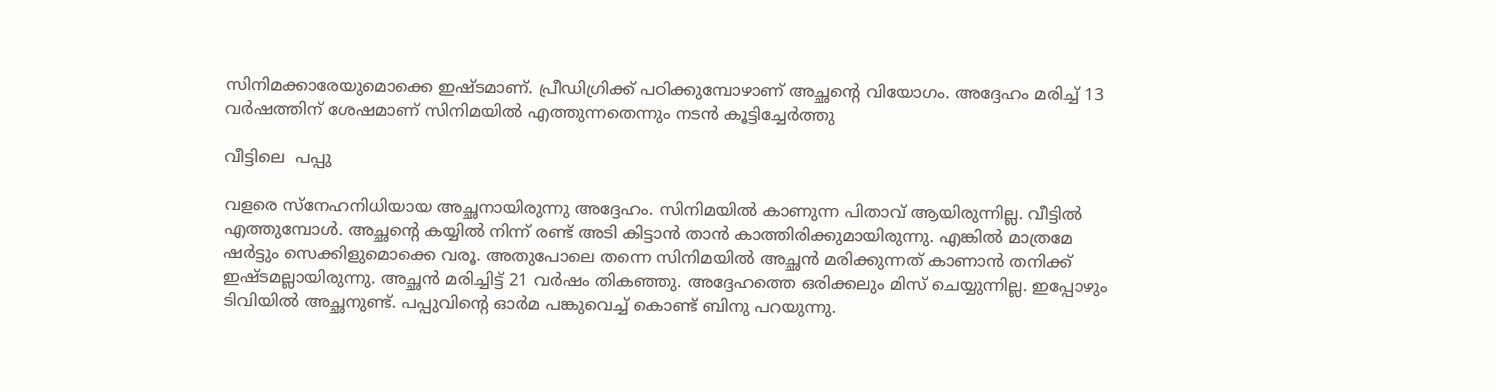സിനിമക്കാരേയുമൊക്കെ ഇഷ്ടമാണ്. പ്രീഡിഗ്രിക്ക് പഠിക്കുമ്പോഴാണ് അച്ഛന്റെ വിയോഗം. അദ്ദേഹം മരിച്ച് 13 വർഷത്തിന് ശേഷമാണ് സിനിമയിൽ എത്തുന്നതെന്നും നടൻ കൂട്ടിച്ചേർത്തു

വീട്ടിലെ  പപ്പു

വളരെ സ്നേഹനിധിയായ അച്ഛനായിരുന്നു അദ്ദേഹം. സിനിമയിൽ കാണുന്ന പിതാവ് ആയിരുന്നില്ല. വീട്ടിൽ എത്തുമ്പോൾ. അച്ഛന്റെ കയ്യിൽ നിന്ന് രണ്ട് അടി കിട്ടാൻ താൻ കാത്തിരിക്കുമായിരുന്നു. എങ്കിൽ മാത്രമേ ഷർട്ടും സെക്കിളുമൊക്കെ വരൂ. അതുപോലെ തന്നെ സിനിമയിൽ അച്ഛൻ മരിക്കുന്നത് കാണാൻ തനിക്ക് ഇഷ്ടമല്ലായിരുന്നു. അച്ഛൻ മരിച്ചിട്ട് 21 വർഷം തികഞ്ഞു. അദ്ദേഹത്തെ ഒരിക്കലും മിസ് ചെയ്യുന്നില്ല. ഇപ്പോഴും ടിവിയിൽ അച്ഛനുണ്ട്. പപ്പുവിന്റെ ഓർമ പങ്കുവെച്ച് കൊണ്ട് ബിനു പറയുന്നു.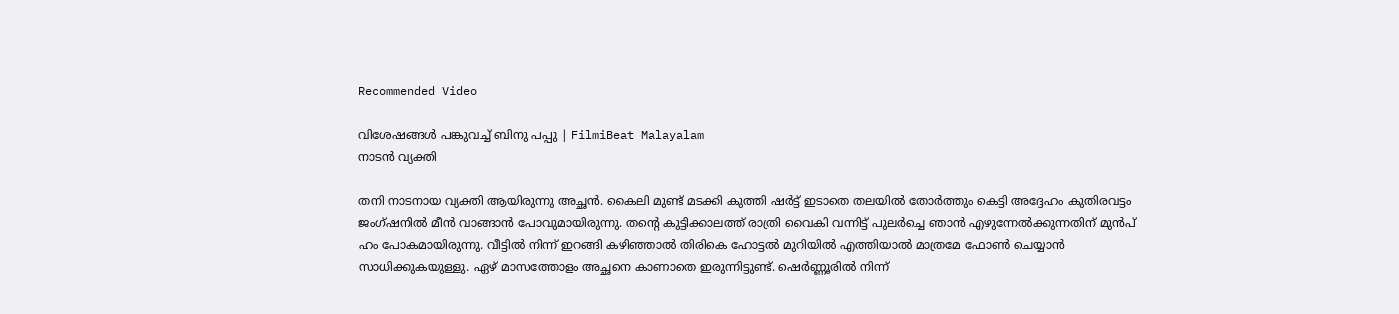Recommended Video

വിശേഷങ്ങൾ പങ്കുവച്ച് ബിനു പപ്പു | FilmiBeat Malayalam
നാടൻ വ്യക്തി

തനി നാടനായ വ്യക്തി ആയിരുന്നു അച്ഛൻ. കൈലി മുണ്ട് മടക്കി കുത്തി ഷർട്ട് ഇടാതെ തലയിൽ തോർത്തും കെട്ടി അദ്ദേഹം കുതിരവട്ടം ജംഗ്ഷനിൽ മീൻ വാങ്ങാൻ പോവുമായിരുന്നു. തന്റെ കുട്ടിക്കാലത്ത് രാത്രി വൈകി വന്നിട്ട് പുലർച്ചെ ഞാൻ എഴുന്നേൽക്കുന്നതിന് മുൻപ് ഹം പോകമായിരുന്നു. വീട്ടിൽ നിന്ന് ഇറങ്ങി കഴിഞ്ഞാൽ തിരികെ ഹോട്ടൽ മുറിയിൽ എത്തിയാൽ മാത്രമേ ഫോൺ ചെയ്യാൻ സാധിക്കുകയുള്ളു. ഏഴ് മാസത്തോളം അച്ഛനെ കാണാതെ ഇരുന്നിട്ടുണ്ട്. ഷെർണ്ണൂരിൽ നിന്ന്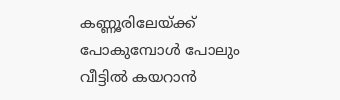കണ്ണൂരിലേയ്ക്ക് പോകുമ്പോൾ പോലും വീട്ടിൽ കയറാൻ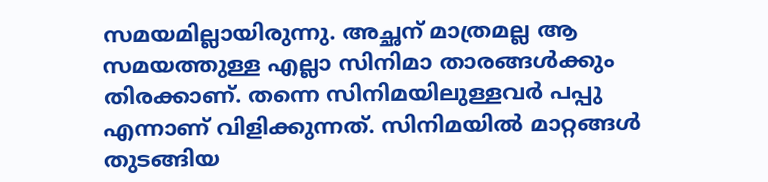സമയമില്ലായിരുന്നു. അച്ഛന് മാത്രമല്ല ആ സമയത്തുള്ള എല്ലാ സിനിമാ താരങ്ങൾക്കും തിരക്കാണ്. തന്നെ സിനിമയിലുള്ളവർ പപ്പു എന്നാണ് വിളിക്കുന്നത്. സിനിമയിൽ മാറ്റങ്ങൾ തുടങ്ങിയ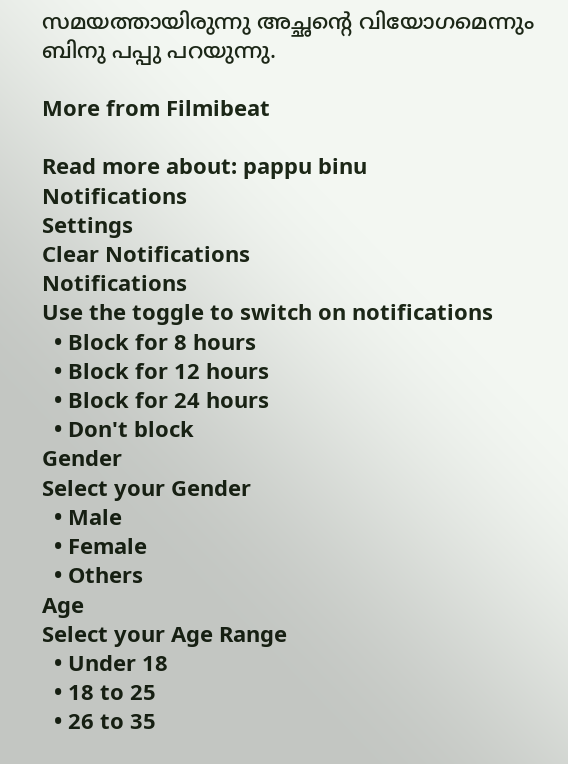സമയത്തായിരുന്നു അച്ഛന്റെ വിയോഗമെന്നും ബിനു പപ്പു പറയുന്നു.

More from Filmibeat

Read more about: pappu binu
Notifications
Settings
Clear Notifications
Notifications
Use the toggle to switch on notifications
  • Block for 8 hours
  • Block for 12 hours
  • Block for 24 hours
  • Don't block
Gender
Select your Gender
  • Male
  • Female
  • Others
Age
Select your Age Range
  • Under 18
  • 18 to 25
  • 26 to 35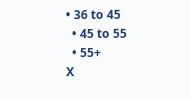• 36 to 45
  • 45 to 55
  • 55+
X